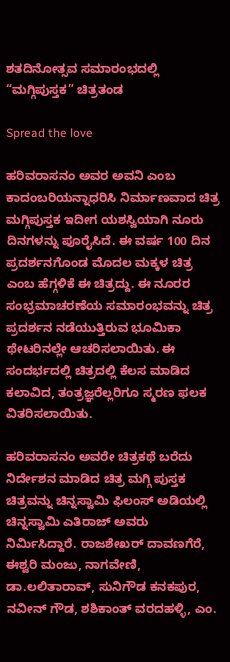ಶತದಿನೋತ್ಸವ ಸಮಾರಂಭದಲ್ಲಿ “ಮಗ್ಗಿಪುಸ್ತಕ” ಚಿತ್ರತಂಡ

Spread the love

ಹರಿವರಾಸನಂ ಅವರ ಅವನಿ ಎಂಬ ಕಾದಂಬರಿಯನ್ನಾಧರಿಸಿ ನಿರ್ಮಾಣವಾದ ಚಿತ್ರ ಮಗ್ಗಿಪುಸ್ತಕ ಇದೀಗ ಯಶಸ್ವಿಯಾಗಿ ನೂರು ದಿನಗಳನ್ನು ಪೂರೈಸಿದೆ. ಈ ವರ್ಷ 100 ದಿನ ಪ್ರದರ್ಶನಗೊಂಡ ಮೊದಲ ಮಕ್ಕಳ ಚಿತ್ರ ಎಂಬ ಹೆಗ್ಗಳಿಕೆ ಈ ಚಿತ್ರದ್ದು. ಈ ನೂರರ ಸಂಭ್ರಮಾಚರಣೆಯ ಸಮಾರಂಭವನ್ನು ಚಿತ್ರ ಪ್ರದರ್ಶನ ನಡೆಯುತ್ತಿರುವ ಭೂಮಿಕಾ ಥೇಟರಿನಲ್ಲೇ ಆಚರಿಸಲಾಯಿತು. ಈ ಸಂದರ್ಭದಲ್ಲಿ ಚಿತ್ರದಲ್ಲಿ ಕೆಲಸ ಮಾಡಿದ ಕಲಾವಿದ, ತಂತ್ರಜ್ಞರೆಲ್ಲರಿಗೂ ಸ್ಮರಣ ಫಲಕ ವಿತರಿಸಲಾಯಿತು.

ಹರಿವರಾಸನಂ ಅವರೇ ಚಿತ್ರಕಥೆ ಬರೆದು ನಿರ್ದೇಶನ ಮಾಡಿದ ಚಿತ್ರ ಮಗ್ಗಿ ಪುಸ್ತಕ ಚಿತ್ರವನ್ನು ಚಿನ್ನಸ್ವಾಮಿ ಫಿಲಂಸ್ ಅಡಿಯಲ್ಲಿ ಚಿನ್ನಸ್ವಾಮಿ ಎತಿರಾಜ್ ಅವರು ನಿರ್ಮಿಸಿದ್ದಾರೆ. ರಾಜಶೇಖರ್ ದಾವಣಗೆರೆ, ಈಶ್ವರಿ ಮಂಜು, ನಾಗವೇಣಿ, ಡಾ.ಲಲಿತಾರಾವ್, ಸುನಿಗೌಡ ಕನಕಪುರ, ನವೀನ್ ಗೌಡ, ಶಶಿಕಾಂತ್ ವರದಹಳ್ಳಿ, ಎಂ.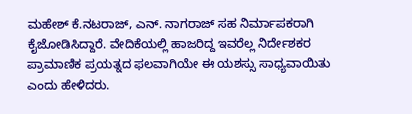ಮಹೇಶ್ ಕೆ.ನಟರಾಜ್, ಎನ್. ನಾಗರಾಜ್ ಸಹ ನಿರ್ಮಾಪಕರಾಗಿ ಕೈಜೋಡಿಸಿದ್ದಾರೆ. ವೇದಿಕೆಯಲ್ಲಿ ಹಾಜರಿದ್ದ ಇವರೆಲ್ಲ ನಿರ್ದೇಶಕರ ಪ್ರಾಮಾಣಿಕ ಪ್ರಯತ್ನದ ಫಲವಾಗಿಯೇ ಈ ಯಶಸ್ಸು ಸಾಧ್ಯವಾಯಿತು ಎಂದು ಹೇಳಿದರು.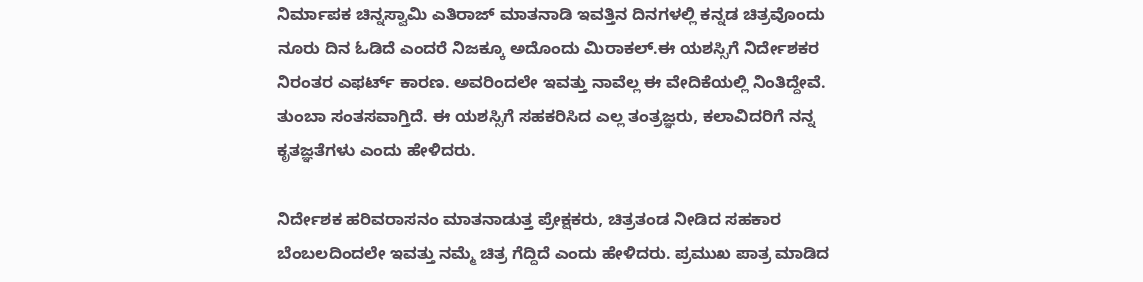ನಿರ್ಮಾಪಕ ಚಿನ್ನಸ್ವಾಮಿ ಎತಿರಾಜ್ ಮಾತನಾಡಿ ಇವತ್ತಿನ ದಿನಗಳಲ್ಲಿ ಕನ್ನಡ ಚಿತ್ರವೊಂದು ನೂರು ದಿನ ಓಡಿದೆ ಎಂದರೆ ನಿಜಕ್ಕೂ ಅದೊಂದು ಮಿರಾಕಲ್.ಈ ಯಶಸ್ಸಿಗೆ ನಿರ್ದೇಶಕರ ನಿರಂತರ ಎಫರ್ಟ್ ಕಾರಣ. ಅವರಿಂದಲೇ ಇವತ್ತು ನಾವೆಲ್ಲ ಈ ವೇದಿಕೆಯಲ್ಲಿ ನಿಂತಿದ್ದೇವೆ. ತುಂಬಾ ಸಂತಸವಾಗ್ತಿದೆ. ಈ ಯಶಸ್ಸಿಗೆ ಸಹಕರಿಸಿದ ಎಲ್ಲ ತಂತ್ರಜ್ಞರು, ಕಲಾವಿದರಿಗೆ ನನ್ನ ಕೃತಜ್ಞತೆಗಳು ಎಂದು ಹೇಳಿದರು.

ನಿರ್ದೇಶಕ ಹರಿವರಾಸನಂ ಮಾತನಾಡುತ್ತ ಪ್ರೇಕ್ಷಕರು, ಚಿತ್ರತಂಡ ನೀಡಿದ ಸಹಕಾರ ಬೆಂಬಲದಿಂದಲೇ ಇವತ್ತು ನಮ್ಮೆ ಚಿತ್ರ ಗೆದ್ದಿದೆ ಎಂದು ಹೇಳಿದರು. ಪ್ರಮುಖ ಪಾತ್ರ ಮಾಡಿದ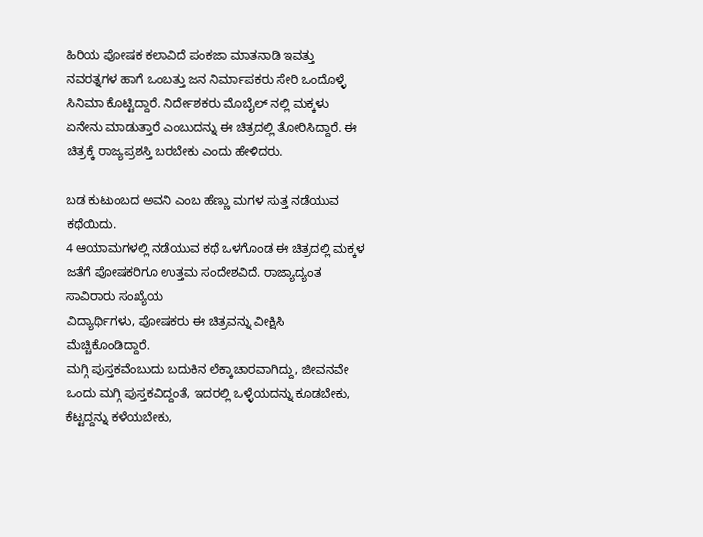ಹಿರಿಯ ಪೋಷಕ ಕಲಾವಿದೆ ಪಂಕಜಾ ಮಾತನಾಡಿ ಇವತ್ತು ನವರತ್ನಗಳ ಹಾಗೆ ಒಂಬತ್ತು ಜನ‌ ನಿರ್ಮಾಪಕರು ಸೇರಿ ಒಂದೊಳ್ಳೆ ಸಿನಿಮಾ ಕೊಟ್ಟಿದ್ದಾರೆ. ನಿರ್ದೇಶಕರು ಮೊಬೈಲ್ ನಲ್ಲಿ ಮಕ್ಕಳು ಏನೇನು ಮಾಡುತ್ತಾರೆ ಎಂಬುದನ್ನು ಈ ಚಿತ್ರದಲ್ಲಿ ತೋರಿಸಿದ್ದಾರೆ. ಈ ಚಿತ್ರಕ್ಕೆ ರಾಜ್ಯಪ್ರಶಸ್ತಿ ಬರಬೇಕು ಎಂದು ಹೇಳಿದರು.

ಬಡ ಕುಟುಂಬದ ಅವನಿ ಎಂಬ ಹೆಣ್ಣು ಮಗಳ ಸುತ್ತ ನಡೆಯುವ ಕಥೆಯಿದು.
4 ಆಯಾಮಗಳಲ್ಲಿ ನಡೆಯುವ ಕಥೆ ಒಳಗೊಂಡ ಈ ಚಿತ್ರದಲ್ಲಿ ಮಕ್ಕಳ ಜತೆಗೆ ಪೋಷಕರಿಗೂ ಉತ್ತಮ ಸಂದೇಶವಿದೆ. ರಾಜ್ಯಾದ್ಯಂತ ಸಾವಿರಾರು ಸಂಖ್ಯೆಯ
ವಿದ್ಯಾರ್ಥಿಗಳು, ಪೋಷಕರು ಈ ಚಿತ್ರವನ್ನು ವೀಕ್ಷಿಸಿ ಮೆಚ್ಚಿಕೊಂಡಿದ್ದಾರೆ.
ಮಗ್ಗಿ ಪುಸ್ತಕವೆಂಬುದು ಬದುಕಿನ ಲೆಕ್ಕಾಚಾರವಾಗಿದ್ದು, ಜೀವನವೇ ಒಂದು ಮಗ್ಗಿ ಪುಸ್ತಕವಿದ್ದಂತೆ, ಇದರಲ್ಲಿ ಒಳ್ಳೆಯದನ್ನು ಕೂಡಬೇಕು, ಕೆಟ್ಟದ್ದನ್ನು ಕಳೆಯಬೇಕು,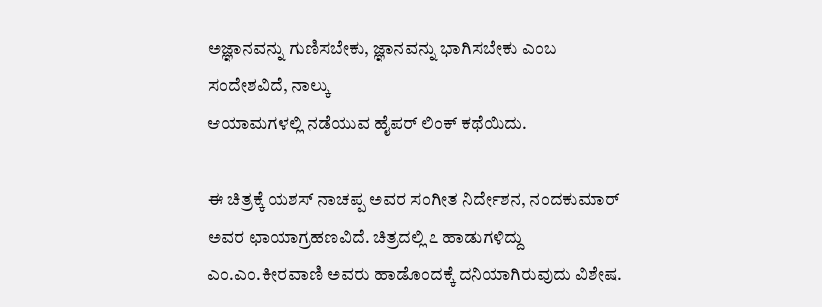ಅಜ್ಞಾನವನ್ನು ಗುಣಿಸಬೇಕು, ಜ್ಞಾನವನ್ನು ಭಾಗಿಸಬೇಕು ಎಂಬ ಸಂದೇಶವಿದೆ, ನಾಲ್ಕು
ಆಯಾಮಗಳಲ್ಲಿ ನಡೆಯುವ ಹೈಪರ್ ಲಿಂಕ್ ಕಥೆಯಿದು.

ಈ ಚಿತ್ರಕ್ಕೆ ಯಶಸ್ ನಾಚಪ್ಪ ಅವರ ಸಂಗೀತ ನಿರ್ದೇಶನ, ನಂದಕುಮಾರ್ ಅವರ ಛಾಯಾಗ್ರಹಣವಿದೆ. ಚಿತ್ರದಲ್ಲಿ ೭ ಹಾಡುಗಳಿದ್ದು ಎಂ.ಎಂ.ಕೀರವಾಣಿ ಅವರು ಹಾಡೊಂದಕ್ಕೆ ದನಿಯಾಗಿರುವುದು ವಿಶೇಷ.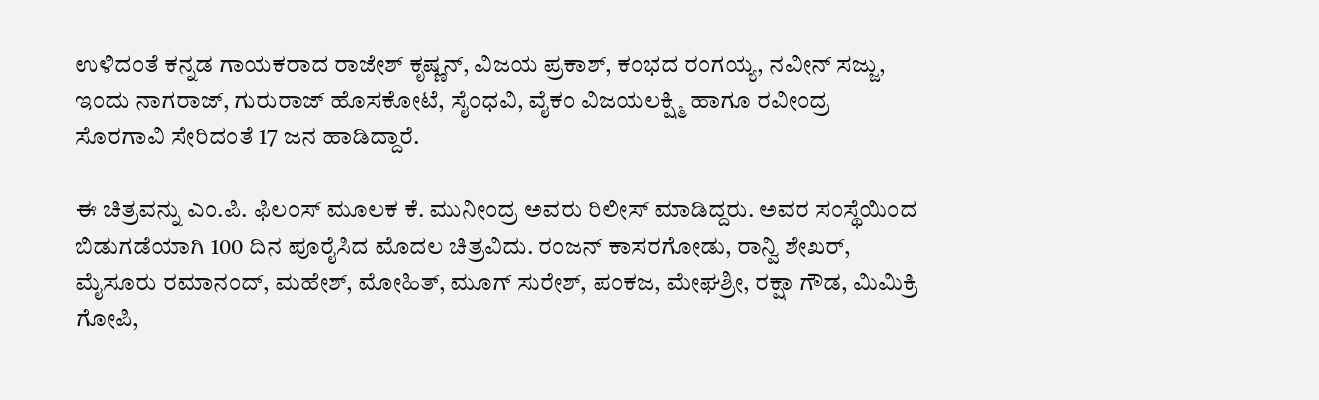ಉಳಿದಂತೆ ಕನ್ನಡ ಗಾಯಕರಾದ ರಾಜೇಶ್ ಕೃಷ್ಣನ್, ವಿಜಯ ಪ್ರಕಾಶ್, ಕಂಭದ ರಂಗಯ್ಯ, ನವೀನ್ ಸಜ್ಜು, ಇಂದು ನಾಗರಾಜ್, ಗುರುರಾಜ್ ಹೊಸಕೋಟೆ, ಸೈಂಧವಿ, ವೈಕಂ ವಿಜಯಲಕ್ಷ್ಮಿ ಹಾಗೂ ರವೀಂದ್ರ ಸೊರಗಾವಿ ಸೇರಿದಂತೆ 17 ಜನ ಹಾಡಿದ್ದಾರೆ.

ಈ ಚಿತ್ರವನ್ನು ಎಂ.ಪಿ. ಫಿಲಂಸ್ ಮೂಲಕ ಕೆ. ಮುನೀಂದ್ರ ಅವರು ರಿಲೀಸ್ ಮಾಡಿದ್ದರು. ಅವರ ಸಂಸ್ಥೆಯಿಂದ ಬಿಡುಗಡೆಯಾಗಿ 100 ದಿನ ಪೂರೈಸಿದ ಮೊದಲ ಚಿತ್ರವಿದು. ರಂಜನ್ ಕಾಸರಗೋಡು, ರಾನ್ವಿ ಶೇಖರ್, ಮೈಸೂರು ರಮಾನಂದ್, ಮಹೇಶ್, ಮೋಹಿತ್, ಮೂಗ್ ಸುರೇಶ್, ಪಂಕಜ, ಮೇಘಶ್ರೀ, ರಕ್ಷಾ ಗೌಡ, ಮಿಮಿಕ್ರಿ ಗೋಪಿ,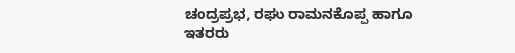ಚಂದ್ರಪ್ರಭ, ರಘು ರಾಮನಕೊಪ್ಪ ಹಾಗೂ ಇತರರು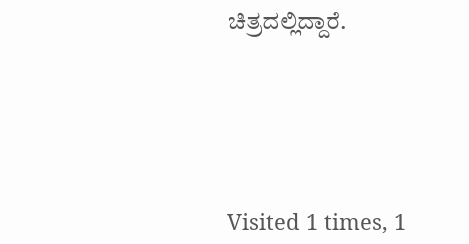ಚಿತ್ರದಲ್ಲಿದ್ದಾರೆ.





Visited 1 times, 1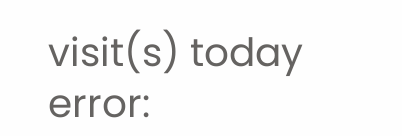visit(s) today
error: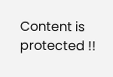Content is protected !!